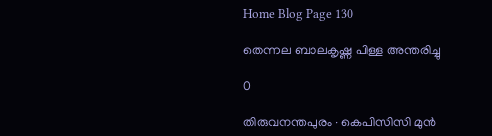Home Blog Page 130

തെന്നല ബാലകൃഷ്ണ പിള്ള അന്തരിച്ചു

0

തിരുവനന്തപുരം ∙ കെപിസിസി മുൻ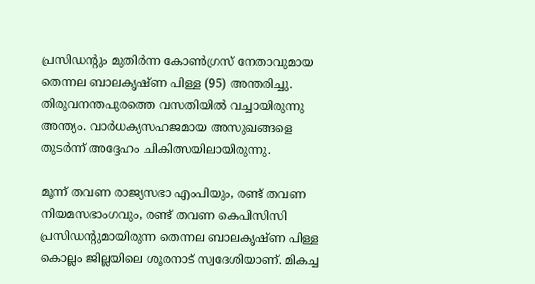പ്രസിഡന്റും മുതിർന്ന കോൺഗ്രസ് നേതാവുമായ തെന്നല ബാലകൃഷ്ണ പിള്ള (95) അന്തരിച്ചു. തിരുവനന്തപുരത്തെ വസതിയിൽ വച്ചായിരുന്നു അന്ത്യം. വാർധക്യസഹജമായ അസുഖങ്ങളെ തുടർന്ന് അദ്ദേഹം ചികിത്സയിലായിരുന്നു.

മൂന്ന് തവണ രാജ്യസഭാ എംപിയും, രണ്ട് തവണ നിയമസഭാംഗവും, രണ്ട് തവണ കെപിസിസി പ്രസിഡന്റുമായിരുന്ന തെന്നല ബാലകൃഷ്ണ പിള്ള കൊല്ലം ജില്ലയിലെ ശൂരനാട് സ്വദേശിയാണ്. മികച്ച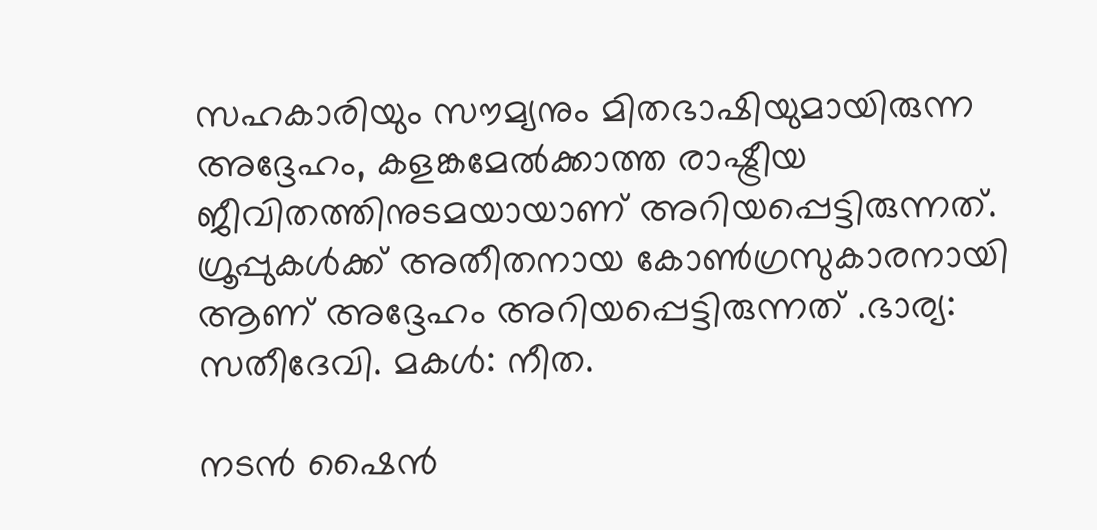സഹകാരിയും സൗമ്യനും മിതഭാഷിയുമായിരുന്ന അദ്ദേഹം, കളങ്കമേൽക്കാത്ത രാഷ്ട്രീയ ജീവിതത്തിനുടമയായാണ് അറിയപ്പെട്ടിരുന്നത്. ഗ്രൂപ്പുകൾക്ക് അതീതനായ കോൺഗ്രസുകാരനായി ആണ് അദ്ദേഹം അറിയപ്പെട്ടിരുന്നത് .ഭാര്യ: സതീദേവി. മകൾ: നീത.

നടൻ ഷൈൻ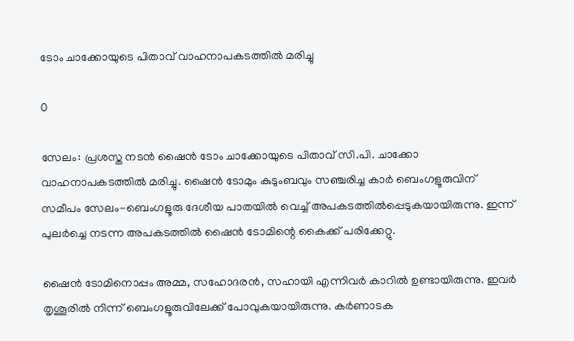ടോം ചാക്കോയുടെ പിതാവ് വാഹനാപകടത്തിൽ മരിച്ചു

0

സേലം: പ്രശസ്ത നടൻ ഷൈൻ ടോം ചാക്കോയുടെ പിതാവ് സി.പി. ചാക്കോ വാഹനാപകടത്തിൽ മരിച്ചു. ഷൈൻ ടോമും കുടുംബവും സഞ്ചരിച്ച കാർ ബെംഗളൂരുവിന് സമീപം സേലം-ബെംഗളൂരു ദേശീയ പാതയിൽ വെച്ച് അപകടത്തിൽപ്പെടുകയായിരുന്നു. ഇന്ന് പുലർച്ചെ നടന്ന അപകടത്തിൽ ഷൈൻ ടോമിന്റെ കൈക്ക് പരിക്കേറ്റു.

ഷൈൻ ടോമിനൊപ്പം അമ്മ, സഹോദരൻ, സഹായി എന്നിവർ കാറിൽ ഉണ്ടായിരുന്നു. ഇവർ തൃശൂരിൽ നിന്ന് ബെംഗളൂരുവിലേക്ക് പോവുകയായിരുന്നു. കർണാടക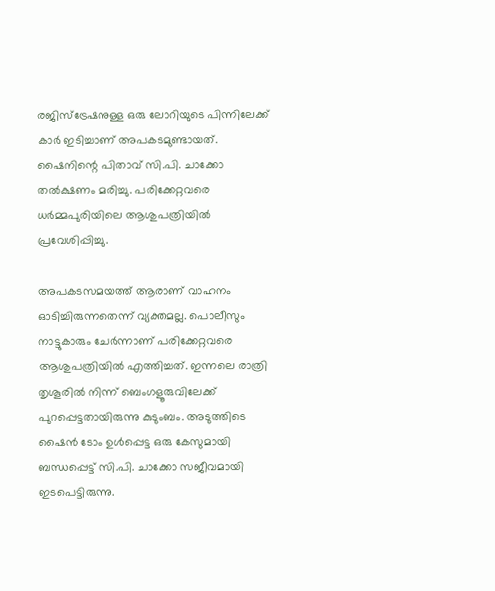രജിസ്ട്രേഷനുള്ള ഒരു ലോറിയുടെ പിന്നിലേക്ക് കാർ ഇടിച്ചാണ് അപകടമുണ്ടായത്. ഷൈനിന്റെ പിതാവ് സി.പി. ചാക്കോ തൽക്ഷണം മരിച്ചു. പരിക്കേറ്റവരെ ധർമ്മപുരിയിലെ ആശുപത്രിയിൽ പ്രവേശിപ്പിച്ചു.

അപകടസമയത്ത് ആരാണ് വാഹനം ഓടിച്ചിരുന്നതെന്ന് വ്യക്തമല്ല. പൊലീസും നാട്ടുകാരും ചേർന്നാണ് പരിക്കേറ്റവരെ ആശുപത്രിയിൽ എത്തിച്ചത്. ഇന്നലെ രാത്രി തൃശൂരിൽ നിന്ന് ബെംഗളൂരുവിലേക്ക് പുറപ്പെട്ടതായിരുന്നു കുടുംബം. അടുത്തിടെ ഷൈൻ ടോം ഉൾപ്പെട്ട ഒരു കേസുമായി ബന്ധപ്പെട്ട് സി.പി. ചാക്കോ സജീവമായി ഇടപെട്ടിരുന്നു.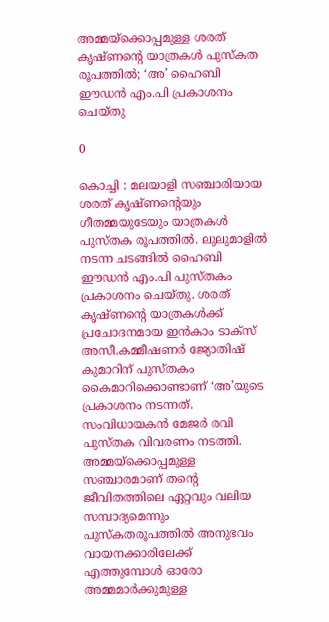അമ്മയ്‌ക്കൊപ്പമുള്ള ശരത് കൃഷ്ണന്റെ യാത്രകള്‍ പുസ്‌കത രൂപത്തില്‍; ‘അ’ ഹൈബി ഈഡന്‍ എം.പി പ്രകാശനം ചെയ്തു

0

കൊച്ചി : മലയാളി സഞ്ചാരിയായ ശരത് കൃഷ്ണന്റെയും ഗീതമ്മയുടേയും യാത്രകള്‍ പുസ്തക രൂപത്തില്‍. ലുലുമാളില്‍ നടന്ന ചടങ്ങില്‍ ഹൈബി ഈഡന്‍ എം.പി പുസ്തകം പ്രകാശനം ചെയ്തു. ശരത് കൃഷ്ണന്റെ യാത്രകള്‍ക്ക് പ്രചോദനമായ ഇന്‍കാം ടാക്‌സ് അസീ.കമ്മീഷണര്‍ ജ്യോതിഷ് കുമാറിന് പുസ്തകം കൈമാറിക്കൊണ്ടാണ് ‘അ’യുടെ പ്രകാശനം നടന്നത്. സംവിധായകന്‍ മേജര്‍ രവി പുസ്തക വിവരണം നടത്തി. അമ്മയ്‌ക്കൊപ്പമുള്ള സഞ്ചാരമാണ് തന്റെ ജീവിതത്തിലെ ഏറ്റവും വലിയ സമ്പാദ്യമെന്നും പുസ്‌കതരൂപത്തില്‍ അനുഭവം വായനക്കാരിലേക്ക് എത്തുമ്പോള്‍ ഓരോ അമ്മമാര്‍ക്കുമുള്ള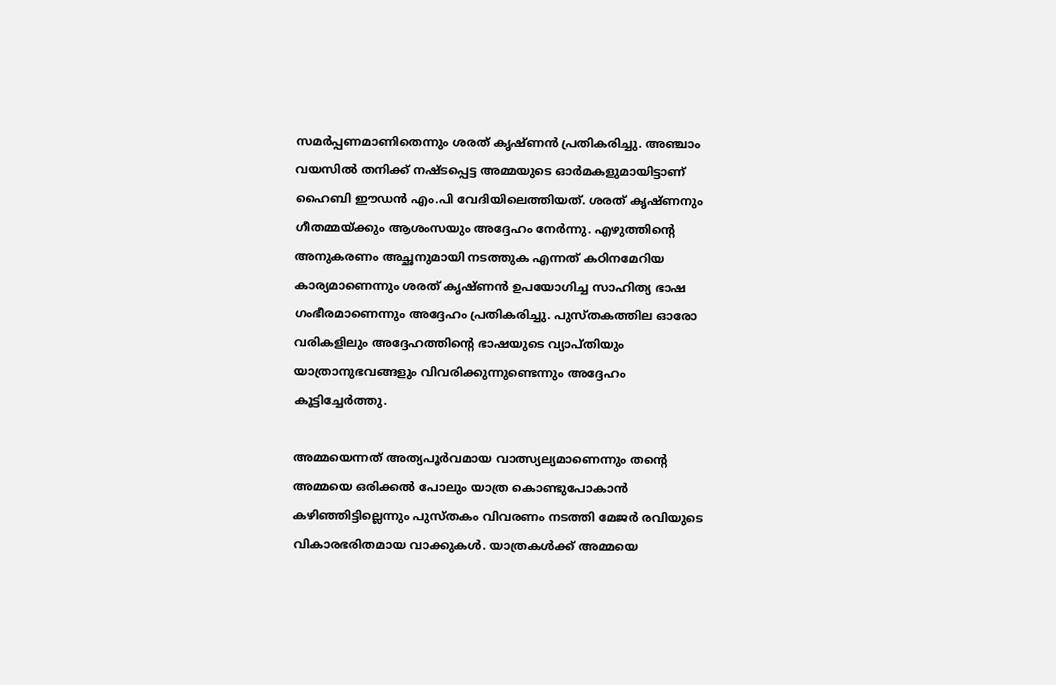സമര്‍പ്പണമാണിതെന്നും ശരത് കൃഷ്ണന്‍ പ്രതികരിച്ചു. അഞ്ചാം വയസില്‍ തനിക്ക് നഷ്ടപ്പെട്ട അമ്മയുടെ ഓര്‍മകളുമായിട്ടാണ് ഹൈബി ഈഡന്‍ എം.പി വേദിയിലെത്തിയത്. ശരത് കൃഷ്ണനും ഗീതമ്മയ്ക്കും ആശംസയും അദ്ദേഹം നേര്‍ന്നു. എഴുത്തിന്റെ അനുകരണം അച്ഛനുമായി നടത്തുക എന്നത് കഠിനമേറിയ കാര്യമാണെന്നും ശരത് കൃഷ്ണന്‍ ഉപയോഗിച്ച സാഹിത്യ ഭാഷ ഗംഭീരമാണെന്നും അദ്ദേഹം പ്രതികരിച്ചു. പുസ്തകത്തില ഓരോ വരികളിലും അദ്ദേഹത്തിന്റെ ഭാഷയുടെ വ്യാപ്തിയും യാത്രാനുഭവങ്ങളും വിവരിക്കുന്നുണ്ടെന്നും അദ്ദേഹം കൂട്ടിച്ചേര്‍ത്തു.

അമ്മയെന്നത് അത്യപൂര്‍വമായ വാത്സ്യല്യമാണെന്നും തന്റെ അമ്മയെ ഒരിക്കല്‍ പോലും യാത്ര കൊണ്ടുപോകാന്‍ കഴിഞ്ഞിട്ടില്ലെന്നും പുസ്തകം വിവരണം നടത്തി മേജര്‍ രവിയുടെ വികാരഭരിതമായ വാക്കുകള്‍. യാത്രകള്‍ക്ക് അമ്മയെ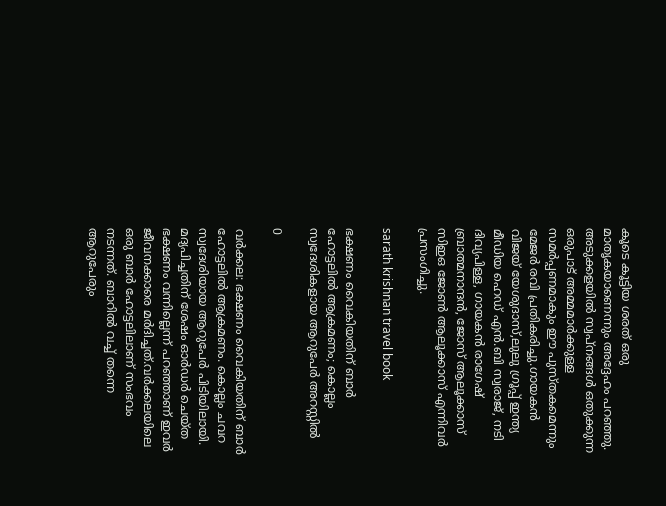കൂടെ കൂട്ടിയ ശരത് ഒരു മാതൃകയാണെന്നും അദ്ദേഹം പറഞ്ഞു. അടുക്കളയില്‍ സ്വപ്നങ്ങള്‍ ഒതുക്കുന്ന ഒരുപാട് അമ്മമാര്‍ക്കുള്ള സമര്‍പ്പണമാകും ഈ പുസ്തകമെന്നും മേജര്‍ രവി പ്രതികരിച്ചു.ഗായകന്‍ വിജയ് യേശുദാസ്,ലുലു ഗ്രൂപ്പ് ഇന്ത്യ മീഡിയ ഹെഡ് എന്‍.ബി സ്വരാജ്, നടി ദിവ്യപിള്ള, ഗായകന്‍ രാഗേഷ് ബ്രാത്മനാന്ദന്‍, ജോസ് ആലൂക്കാസ് സിഇഒ ജോണ്‍ ആലൂക്കാസ് എന്നിവര്‍ പ്രസംഗിച്ചു.

sarath krishnan travel book

ഭക്ഷണം വൈകിയതിന് ബാര്‍ ഹോട്ടലില്‍ ആക്രമണം; കൊല്ലം സ്വദേശികളായ ആറുപേർ അറസ്റ്റിൽ

0

വർക്കല: ഭക്ഷണം വൈകിയതിന് ബാര്‍ ഹോട്ടലില്‍ ആക്രമണം. കൊല്ലം ചവറ സ്വദേശിയായ ആറുപേര്‍ പിടിയിലായി. മദ്യപിച്ചതിന് ശേഷം ഓര്‍ഡര്‍ ചെയ്ത ഭക്ഷണം വന്നില്ലെന്ന് പറഞ്ഞാണ് ഇവര്‍ ജീവനക്കാരെ മര്‍ദിച്ചത്.വര്‍ക്കലയിലെ ഒരു ബാർ ഹോട്ടലിലാണ് സംഭവം നടന്നത്. ബാറില്‍ വച്ച് തന്നെ ആറുപേരും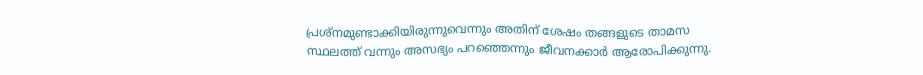പ്രശ്‌നമുണ്ടാക്കിയിരുന്നുവെന്നും അതിന് ശേഷം തങ്ങളുടെ താമസ സ്ഥലത്ത് വന്നും അസഭ്യം പറഞ്ഞെന്നും ജീവനക്കാര്‍ ആരോപിക്കുന്നു.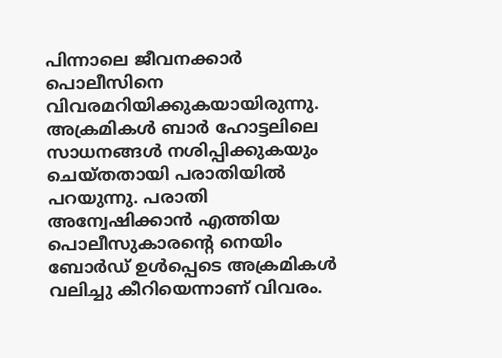പിന്നാലെ ജീവനക്കാര്‍ പൊലീസിനെ വിവരമറിയിക്കുകയായിരുന്നു. അക്രമികള്‍ ബാര്‍ ഹോട്ടലിലെ സാധനങ്ങള്‍ നശിപ്പിക്കുകയും ചെയ്തതായി പരാതിയില്‍ പറയുന്നു. പരാതി അന്വേഷിക്കാന്‍ എത്തിയ പൊലീസുകാരന്റെ നെയിം ബോര്‍ഡ് ഉള്‍പ്പെടെ അക്രമികള്‍ വലിച്ചു കീറിയെന്നാണ് വിവരം.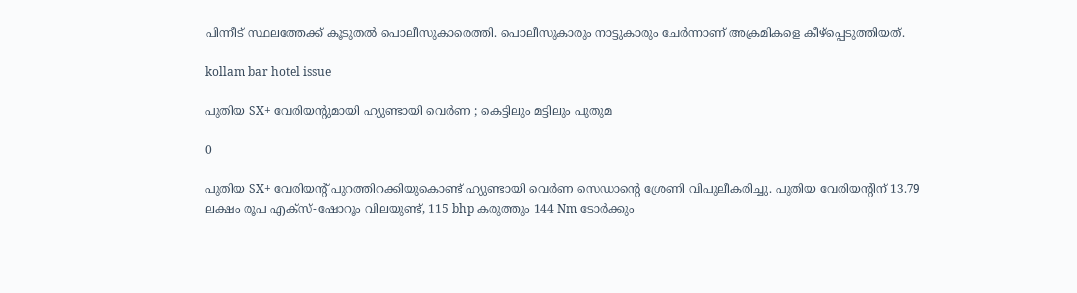പിന്നീട് സ്ഥലത്തേക്ക് കൂടുതല്‍ പൊലീസുകാരെത്തി. പൊലീസുകാരും നാട്ടുകാരും ചേര്‍ന്നാണ് അക്രമികളെ കീഴ്പ്പെടുത്തിയത്.

kollam bar hotel issue

പുതിയ SX+ വേരിയന്റുമായി ഹ്യുണ്ടായി വെർണ ; കെട്ടിലും മട്ടിലും പുതുമ

0

പുതിയ SX+ വേരിയന്റ് പുറത്തിറക്കിയുകൊണ്ട് ഹ്യുണ്ടായി വെർണ സെഡാന്റെ ശ്രേണി വിപുലീകരിച്ചു. പുതിയ വേരിയന്റിന് 13.79 ലക്ഷം രൂപ എക്സ്-ഷോറൂം വിലയുണ്ട്, 115 bhp കരുത്തും 144 Nm ടോർക്കും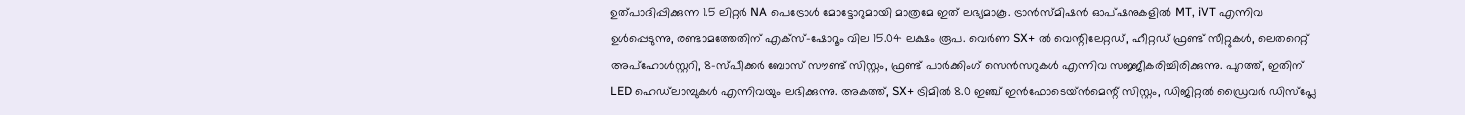ഉത്പാദിപ്പിക്കുന്ന 1.5 ലിറ്റർ NA പെട്രോൾ മോട്ടോറുമായി മാത്രമേ ഇത് ലഭ്യമാകൂ. ട്രാൻസ്മിഷൻ ഓപ്ഷനുകളിൽ MT, iVT എന്നിവ ഉൾപ്പെടുന്നു, രണ്ടാമത്തേതിന് എക്സ്-ഷോറൂം വില 15.04 ലക്ഷം രൂപ. വെർണ SX+ ൽ വെന്റിലേറ്റഡ്, ഹീറ്റഡ് ഫ്രണ്ട് സീറ്റുകൾ, ലെതറെറ്റ് അപ്ഹോൾസ്റ്ററി, 8-സ്പീക്കർ ബോസ് സൗണ്ട് സിസ്റ്റം, ഫ്രണ്ട് പാർക്കിംഗ് സെൻസറുകൾ എന്നിവ സജ്ജീകരിച്ചിരിക്കുന്നു. പുറത്ത്, ഇതിന് LED ഹെഡ്‌ലാമ്പുകൾ എന്നിവയും ലഭിക്കുന്നു. അകത്ത്, SX+ ട്രിമിൽ 8.0 ഇഞ്ച് ഇൻഫോടെയ്ൻമെന്റ് സിസ്റ്റം, ഡിജിറ്റൽ ഡ്രൈവർ ഡിസ്‌പ്ലേ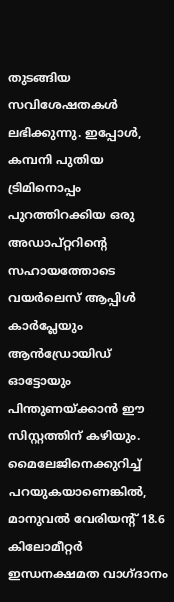തുടങ്ങിയ സവിശേഷതകൾ ലഭിക്കുന്നു. ഇപ്പോൾ, കമ്പനി പുതിയ ട്രിമിനൊപ്പം പുറത്തിറക്കിയ ഒരു അഡാപ്റ്ററിന്റെ സഹായത്തോടെ വയർലെസ് ആപ്പിൾ കാർപ്ലേയും ആൻഡ്രോയിഡ് ഓട്ടോയും പിന്തുണയ്ക്കാൻ ഈ സിസ്റ്റത്തിന് കഴിയും.
മൈലേജിനെക്കുറിച്ച് പറയുകയാണെങ്കിൽ, മാനുവൽ വേരിയന്റ് 18.6 കിലോമീറ്റർ ഇന്ധനക്ഷമത വാഗ്ദാനം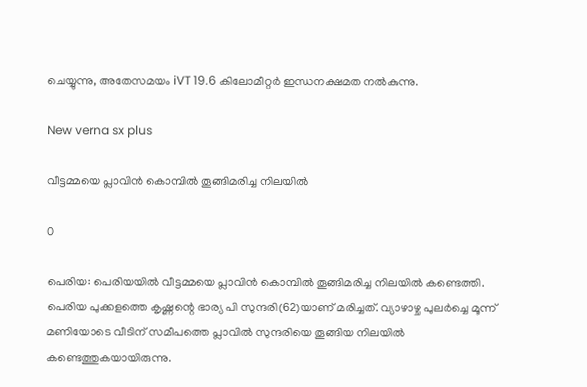ചെയ്യുന്നു, അതേസമയം iVT 19.6 കിലോമീറ്റർ ഇന്ധനക്ഷമത നൽകുന്നു.

New verna sx plus

വീട്ടമ്മയെ പ്ലാവിന്‍ കൊമ്പില്‍ തൂങ്ങിമരിച്ച നിലയില്‍

0

പെരിയ: പെരിയയില്‍ വീട്ടമ്മയെ പ്ലാവിന്‍ കൊമ്പില്‍ തൂങ്ങിമരിച്ച നിലയില്‍ കണ്ടെത്തി. പെരിയ പുക്കളത്തെ കൃഷ്ണന്റെ ഭാര്യ പി സുന്ദരി(62)യാണ് മരിച്ചത്. വ്യാഴാഴ്ച പുലര്‍ച്ചെ മൂന്ന് മണിയോടെ വീടിന് സമീപത്തെ പ്ലാവില്‍ സുന്ദരിയെ തൂങ്ങിയ നിലയില്‍ കണ്ടെത്തുകയായിരുന്നു.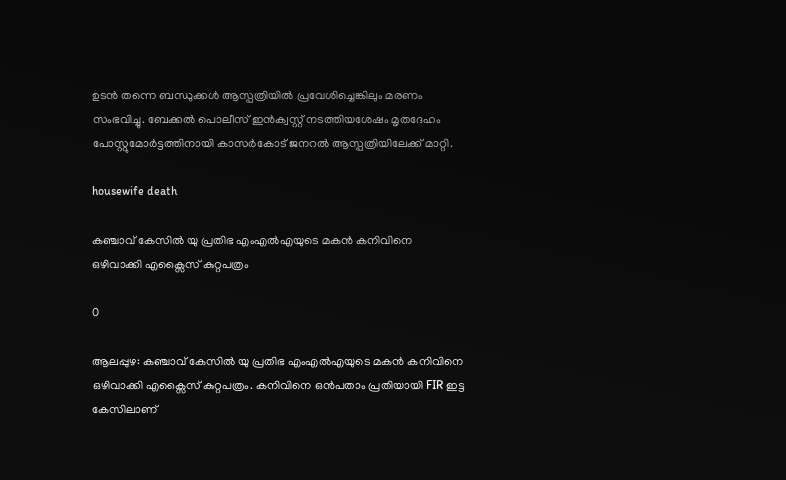ഉടന്‍ തന്നെ ബന്ധുക്കള്‍ ആസ്പത്രിയില്‍ പ്രവേശിച്ചെങ്കിലും മരണം സംഭവിച്ചു. ബേക്കല്‍ പൊലീസ് ഇന്‍ക്വസ്റ്റ് നടത്തിയശേഷം മൃതദേഹം പോസ്റ്റുമോര്‍ട്ടത്തിനായി കാസര്‍കോട് ജനറല്‍ ആസ്പത്രിയിലേക്ക് മാറ്റി.

housewife death

കഞ്ചാവ് കേസിൽ യു പ്രതിഭ എംഎൽഎയുടെ മകൻ കനിവിനെ ഒഴിവാക്കി എക്സൈസ് കുറ്റപത്രം

0

ആലപ്പുഴ: കഞ്ചാവ് കേസിൽ യു പ്രതിഭ എംഎൽഎയുടെ മകൻ കനിവിനെ ഒഴിവാക്കി എക്സൈസ് കുറ്റപത്രം. കനിവിനെ ഒൻപതാം പ്രതിയായി FIR ഇട്ട കേസിലാണ്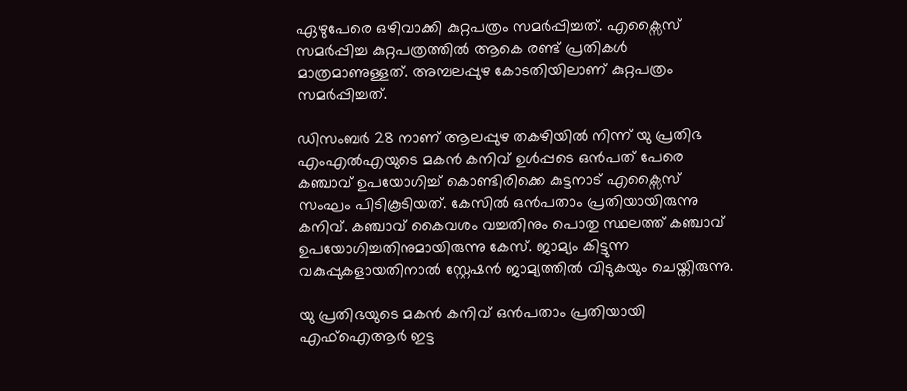ഏഴുപേരെ ഒഴിവാക്കി കുറ്റപത്രം സമർപ്പിച്ചത്. എക്സൈസ് സമർപ്പിച്ച കുറ്റപത്രത്തിൽ ആകെ രണ്ട് പ്രതികൾ മാത്രമാണുള്ളത്. അമ്പലപ്പുഴ കോടതിയിലാണ് കുറ്റപത്രം സമർപ്പിച്ചത്.

ഡിസംബർ 28 നാണ് ആലപ്പുഴ തകഴിയിൽ നിന്ന് യു പ്രതിഭ എംഎൽഎയുടെ മകൻ കനിവ് ഉൾപ്പടെ ഒൻപത് പേരെ കഞ്ചാവ് ഉപയോഗിച്ച് കൊണ്ടിരിക്കെ കുട്ടനാട് എക്സൈസ് സംഘം പിടികൂടിയത്. കേസിൽ ഒൻപതാം പ്രതിയായിരുന്നു കനിവ്. കഞ്ചാവ് കൈവശം വച്ചതിനും പൊതു സ്ഥലത്ത് കഞ്ചാവ് ഉപയോഗിച്ചതിനുമായിരുന്നു കേസ്. ജാമ്യം കിട്ടുന്ന വകുപ്പുകളായതിനാൽ സ്റ്റേഷൻ ജാമ്യത്തിൽ വിടുകയും ചെയ്തിരുന്നു.

യു പ്രതിഭയുടെ മകൻ കനിവ് ഒൻപതാം പ്രതിയായി എഫ്ഐആർ ഇട്ട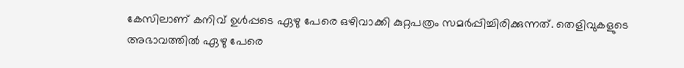കേസിലാണ് കനിവ് ഉൾപ്പടെ ഏഴു പേരെ ഒഴിവാക്കി കുറ്റപത്രം സമർപ്പിച്ചിരിക്കുന്നത്. തെളിവുകളുടെ അഭാവത്തിൽ ഏഴു പേരെ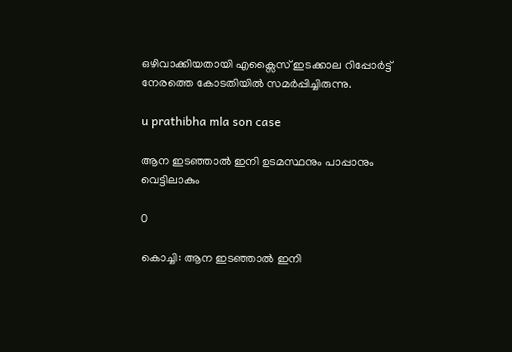ഒഴിവാക്കിയതായി എക്സൈസ് ഇടക്കാല റിപ്പോർട്ട് നേരത്തെ കോടതിയിൽ സമർപ്പിച്ചിരുന്നു.

u prathibha mla son case

ആന ഇടഞ്ഞാൽ ഇനി ഉടമസ്ഥനും പാപ്പാനും വെട്ടിലാകും

0

കൊച്ചി: ആന ഇടഞ്ഞാൽ ഇനി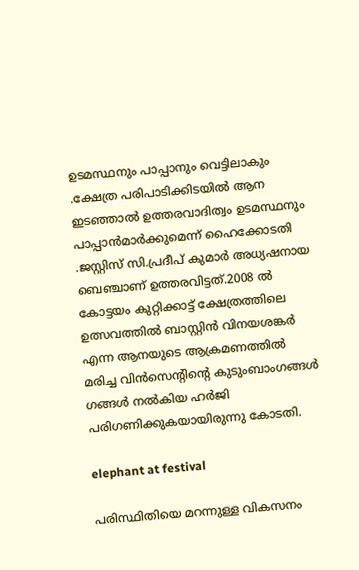ഉടമസ്ഥനും പാപ്പാനും വെട്ടിലാകും .ക്ഷേത്ര പരിപാടിക്കിടയിൽ ആന ഇടഞ്ഞാൽ ഉത്തരവാദിത്വം ഉടമസ്ഥനും പാപ്പാൻമാർക്കുമെന്ന് ഹൈക്കോടതി .ജസ്റ്റിസ് സി.പ്രദീപ് കുമാർ അധ്യഷനായ ബെഞ്ചാണ് ഉത്തരവിട്ടത്.2008 ൽ കോട്ടയം കുറ്റിക്കാട്ട് ക്ഷേത്രത്തിലെ ഉത്സവത്തിൽ ബാസ്റ്റിൻ വിനയശങ്കർ എന്ന ആനയുടെ ആക്രമണത്തിൽ മരിച്ച വിൻസെന്റിന്റെ കുടുംബാംഗങ്ങൾ ഗങ്ങൾ നൽകിയ ഹർജി പരിഗണിക്കുകയായിരുന്നു കോടതി.

elephant at festival

പരിസ്ഥിതിയെ മറന്നുള്ള വികസനം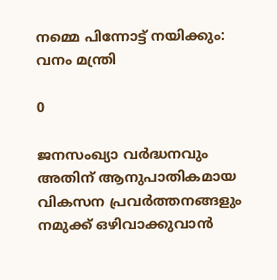നമ്മെ പിന്നോട്ട് നയിക്കും: വനം മന്ത്രി

0

ജനസംഖ്യാ വര്‍ദ്ധനവും അതിന് ആനുപാതികമായ വികസന പ്രവര്‍ത്തനങ്ങളും നമുക്ക് ഒഴിവാക്കുവാന്‍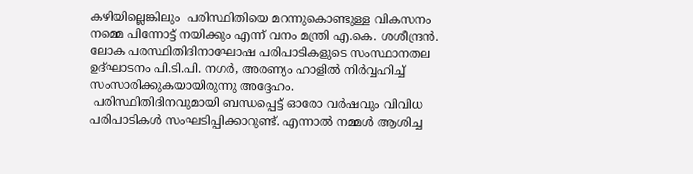കഴിയില്ലെങ്കിലും  പരിസ്ഥിതിയെ മറന്നുകൊണ്ടുള്ള വികസനം നമ്മെ പിന്നോട്ട് നയിക്കും എന്ന് വനം മന്ത്രി എ.കെ. ശശീന്ദ്രന്‍.
ലോക പരസ്ഥിതിദിനാഘോഷ പരിപാടികളുടെ സംസ്ഥാനതല ഉദ്ഘാടനം പി.ടി.പി. നഗര്‍, അരണ്യം ഹാളില്‍ നിര്‍വ്വഹിച്ച് സംസാരിക്കുകയായിരുന്നു അദ്ദേഹം.
 പരിസ്ഥിതിദിനവുമായി ബന്ധപ്പെട്ട് ഓരോ വര്‍ഷവും വിവിധ പരിപാടികള്‍ സംഘടിപ്പിക്കാറുണ്ട്. എന്നാല്‍ നമ്മള്‍ ആശിച്ച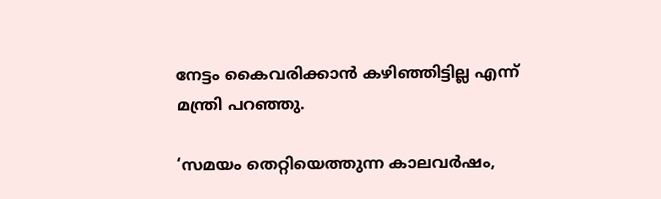നേട്ടം കൈവരിക്കാന്‍ കഴിഞ്ഞിട്ടില്ല എന്ന് മന്ത്രി പറഞ്ഞു.

‘സമയം തെറ്റിയെത്തുന്ന കാലവര്‍ഷം,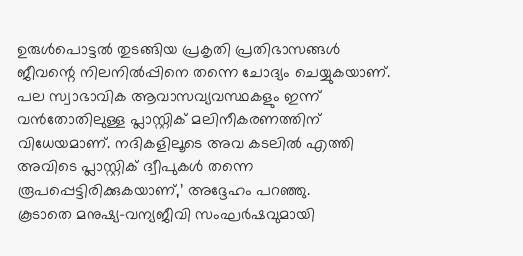ഉരുള്‍പൊട്ടല്‍ തുടങ്ങിയ പ്രകൃതി പ്രതിഭാസങ്ങള്‍ ജീവന്റെ നിലനില്‍പ്പിനെ തന്നെ ചോദ്യം ചെയ്യുകയാണ്. പല സ്വാഭാവിക ആവാസവ്യവസ്ഥകളും ഇന്ന് വന്‍തോതിലുള്ള പ്ലാസ്റ്റിക് മലിനീകരണത്തിന് വിധേയമാണ്. നദികളിലൂടെ അവ കടലില്‍ എത്തി അവിടെ പ്ലാസ്റ്റിക് ദ്വീപുകള്‍ തന്നെ രൂപപ്പെട്ടിരിക്കുകയാണ്,’ അദ്ദേഹം പറഞ്ഞു.
കൂടാതെ മനുഷ്യ-വന്യജീവി സംഘര്‍ഷവുമായി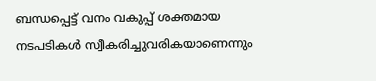ബന്ധപ്പെട്ട് വനം വകുപ്പ് ശക്തമായ നടപടികള്‍ സ്വീകരിച്ചുവരികയാണെന്നും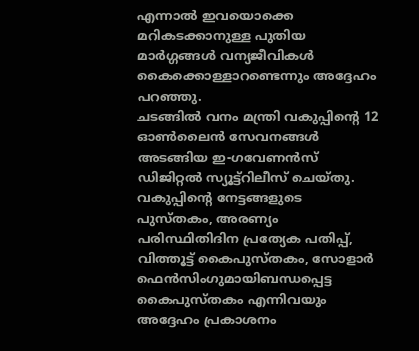എന്നാല്‍ ഇവയൊക്കെ മറികടക്കാനുള്ള പുതിയ മാര്‍ഗ്ഗങ്ങള്‍ വന്യജീവികള്‍ കൈക്കൊള്ളാറണ്ടെന്നും അദ്ദേഹം പറഞ്ഞു.
ചടങ്ങില്‍ വനം മന്ത്രി വകുപ്പിന്റെ 12 ഓണ്‍ലൈന്‍ സേവനങ്ങള്‍ അടങ്ങിയ ഇ-ഗവേണന്‍സ് ഡിജിറ്റല്‍ സ്യൂട്ട്റിലീസ് ചെയ്തു. വകുപ്പിന്റെ നേട്ടങ്ങളുടെ പുസ്തകം, അരണ്യം പരിസ്ഥിതിദിന പ്രത്യേക പതിപ്പ്, വിത്തൂട്ട് കൈപുസ്തകം, സോളാര്‍ ഫെൻസിംഗുമായിബന്ധപ്പെട്ട കൈപുസ്തകം എന്നിവയും അദ്ദേഹം പ്രകാശനം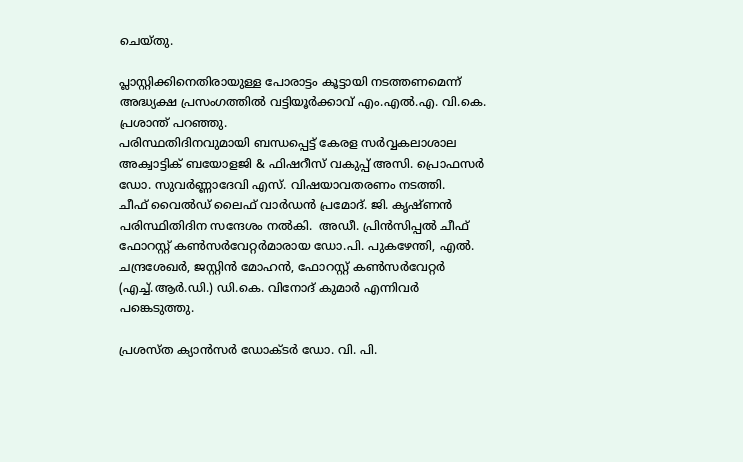ചെയ്തു.

പ്ലാസ്റ്റിക്കിനെതിരായുള്ള പോരാട്ടം കൂട്ടായി നടത്തണമെന്ന് അദ്ധ്യക്ഷ പ്രസംഗത്തില്‍ വട്ടിയൂര്‍ക്കാവ് എം.എല്‍.എ. വി.കെ. പ്രശാന്ത് പറഞ്ഞു.
പരിസ്ഥതിദിനവുമായി ബന്ധപ്പെട്ട് കേരള സര്‍വ്വകലാശാല അക്വാട്ടിക് ബയോളജി & ഫിഷറീസ് വകുപ്പ് അസി. പ്രൊഫസര്‍ ഡോ. സുവര്‍ണ്ണാദേവി എസ്. വിഷയാവതരണം നടത്തി.
ചീഫ് വൈല്‍ഡ് ലൈഫ് വാര്‍ഡന്‍ പ്രമോദ്. ജി. കൃഷ്ണന്‍ പരിസ്ഥിതിദിന സന്ദേശം നല്‍കി.  അഡീ. പ്രിന്‍സിപ്പല്‍ ചീഫ് ഫോറസ്റ്റ് കണ്‍സര്‍വേറ്റര്‍മാരായ ഡോ.പി. പുകഴേന്തി, എല്‍. ചന്ദ്രശേഖര്‍, ജസ്റ്റിന്‍ മോഹന്‍, ഫോറസ്റ്റ് കണ്‍സര്‍വേറ്റര്‍ (എച്ച്.ആര്‍.ഡി.) ഡി.കെ. വിനോദ് കുമാര്‍ എന്നിവര്‍ പങ്കെടുത്തു.

പ്രശസ്ത ക്യാൻസർ ഡോക്ടർ ഡോ. വി. പി.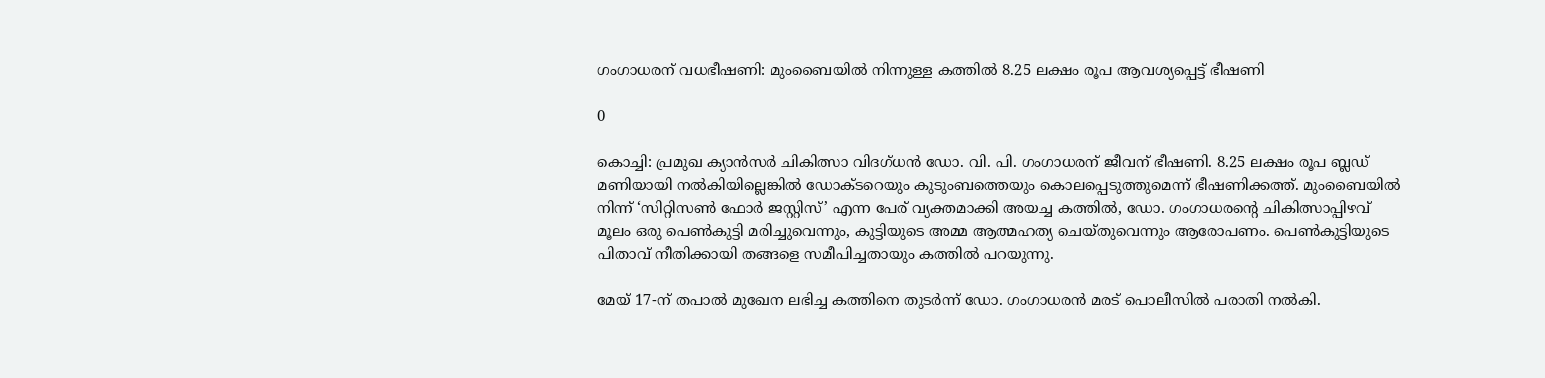ഗംഗാധരന് വധഭീഷണി: മുംബൈയിൽ നിന്നുള്ള കത്തിൽ 8.25 ലക്ഷം രൂപ ആവശ്യപ്പെട്ട് ഭീഷണി

0

കൊച്ചി: പ്രമുഖ ക്യാൻസർ ചികിത്സാ വിദഗ്ധൻ ഡോ. വി. പി. ഗംഗാധരന് ജീവന് ഭീഷണി. 8.25 ലക്ഷം രൂപ ബ്ലഡ് മണിയായി നൽകിയില്ലെങ്കിൽ ഡോക്ടറെയും കുടുംബത്തെയും കൊലപ്പെടുത്തുമെന്ന് ഭീഷണിക്കത്ത്. മുംബൈയിൽ നിന്ന് ‘സിറ്റിസൺ ഫോർ ജസ്റ്റിസ്’ എന്ന പേര് വ്യക്തമാക്കി അയച്ച കത്തിൽ, ഡോ. ഗംഗാധരന്റെ ചികിത്സാപ്പിഴവ് മൂലം ഒരു പെൺകുട്ടി മരിച്ചുവെന്നും, കുട്ടിയുടെ അമ്മ ആത്മഹത്യ ചെയ്തുവെന്നും ആരോപണം. പെൺകുട്ടിയുടെ പിതാവ് നീതിക്കായി തങ്ങളെ സമീപിച്ചതായും കത്തിൽ പറയുന്നു.

മേയ് 17-ന് തപാൽ മുഖേന ലഭിച്ച കത്തിനെ തുടർന്ന് ഡോ. ഗംഗാധരൻ മരട് പൊലീസിൽ പരാതി നൽകി.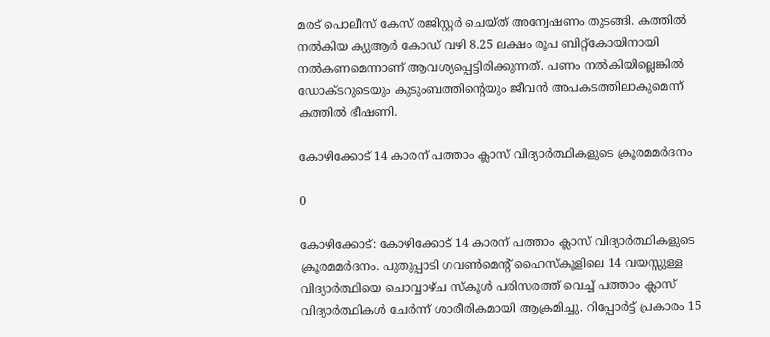മരട് പൊലീസ് കേസ് രജിസ്റ്റർ ചെയ്ത് അന്വേഷണം തുടങ്ങി. കത്തിൽ നൽകിയ ക്യുആർ കോഡ് വഴി 8.25 ലക്ഷം രൂപ ബിറ്റ്കോയിനായി നൽകണമെന്നാണ് ആവശ്യപ്പെട്ടിരിക്കുന്നത്. പണം നൽകിയില്ലെങ്കിൽ ഡോക്ടറുടെയും കുടുംബത്തിന്റെയും ജീവൻ അപകടത്തിലാകുമെന്ന് കത്തിൽ ഭീഷണി.

കോഴിക്കോട് 14 കാരന് പത്താം ക്ലാസ് വിദ്യാർത്ഥികളുടെ ക്രൂരമമർദനം

0

കോഴിക്കോട്: കോഴിക്കോട് 14 കാരന് പത്താം ക്ലാസ് വിദ്യാർത്ഥികളുടെ ക്രൂരമമർദനം. പുതുപ്പാടി ഗവൺമെന്റ് ഹൈസ്‌കൂളിലെ 14 വയസ്സുള്ള വിദ്യാർത്ഥിയെ ചൊവ്വാഴ്ച സ്‌കൂൾ പരിസരത്ത് വെച്ച് പത്താം ക്ലാസ് വിദ്യാർത്ഥികൾ ചേർന്ന് ശാരീരികമായി ആക്രമിച്ചു. റിപ്പോർട്ട് പ്രകാരം 15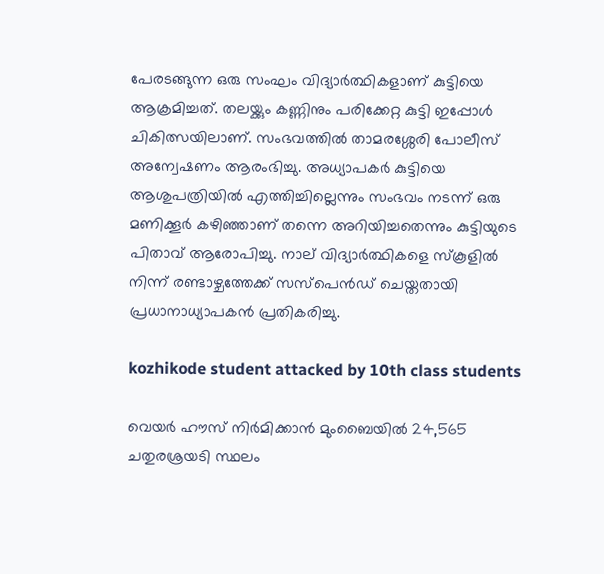പേരടങ്ങുന്ന ഒരു സംഘം വിദ്യാർത്ഥികളാണ് കുട്ടിയെ ആക്രമിച്ചത്. തലയ്ക്കും കണ്ണിനും പരിക്കേറ്റ കുട്ടി ഇപ്പോൾ ചികിത്സയിലാണ്. സംഭവത്തിൽ താമരശ്ശേരി പോലീസ് അന്വേഷണം ആരംഭിച്ചു. അധ്യാപകർ കുട്ടിയെ ആശുപത്രിയിൽ എത്തിച്ചില്ലെന്നും സംഭവം നടന്ന് ഒരു മണിക്കൂർ കഴിഞ്ഞാണ് തന്നെ അറിയിച്ചതെന്നും കുട്ടിയുടെ പിതാവ് ആരോപിച്ചു. നാല് വിദ്യാർത്ഥികളെ സ്‌കൂളിൽ നിന്ന് രണ്ടാഴ്ചത്തേക്ക് സസ്‌പെൻഡ് ചെയ്തതായി പ്രധാനാധ്യാപകൻ പ്രതികരിച്ചു.

kozhikode student attacked by 10th class students

വെയർ ഹൗസ് നിർമിക്കാൻ മുംബൈയിൽ 24,565 ചതുരശ്രയടി സ്ഥലം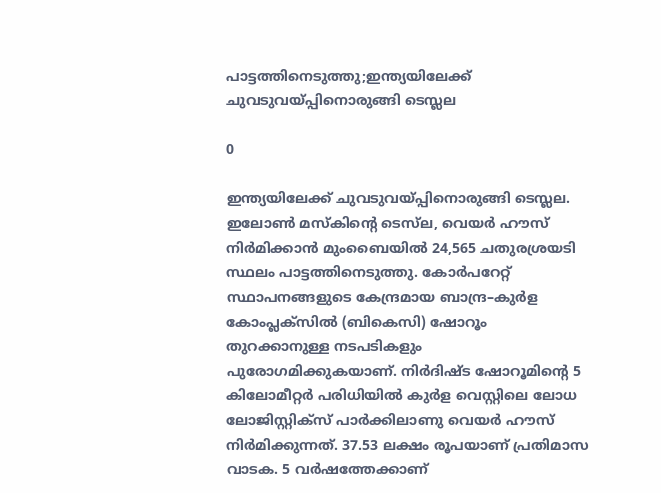പാട്ടത്തിനെടുത്തു;ഇന്ത്യയിലേക്ക് ചുവടുവയ്പ്പിനൊരുങ്ങി ടെസ്ലല

0

ഇന്ത്യയിലേക്ക് ചുവടുവയ്പ്പിനൊരുങ്ങി ടെസ്ലല. ഇലോൺ മസ്കിന്റെ ടെസ്‌ല, വെയർ ഹൗസ് നിർമിക്കാൻ മുംബൈയിൽ 24,565 ചതുരശ്രയടി സ്ഥലം പാട്ടത്തിനെടുത്തു. കോർപറേറ്റ് സ്ഥാപനങ്ങളുടെ കേന്ദ്രമായ ബാന്ദ്ര–കുർള കോംപ്ലക്സിൽ (ബികെസി) ഷോറൂം തുറക്കാനുള്ള നടപടികളും പുരോഗമിക്കുകയാണ്. നിർദിഷ്ട ഷോറൂമിന്റെ 5 കിലോമീറ്റർ പരിധിയിൽ കുർള വെസ്റ്റിലെ ലോധ ലോജിസ്റ്റിക്സ് പാർക്കിലാണു വെയർ ഹൗസ് നിർമിക്കുന്നത്. 37.53 ലക്ഷം രൂപയാണ് പ്രതിമാസ വാടക. 5 വർഷത്തേക്കാണ്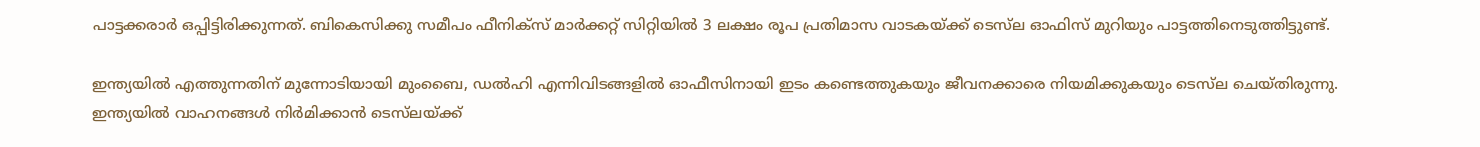പാട്ടക്കരാർ ഒപ്പിട്ടിരിക്കുന്നത്. ബികെസിക്കു സമീപം ഫീനിക്സ് മാർക്കറ്റ് സിറ്റിയിൽ 3 ലക്ഷം രൂപ പ്രതിമാസ വാടകയ്ക്ക് ടെസ്‌ല ഓഫിസ് മുറിയും പാട്ടത്തിനെടുത്തിട്ടുണ്ട്.

ഇന്ത്യയിൽ എത്തുന്നതിന് മുന്നോടിയായി മുംബൈ, ഡൽഹി എന്നിവിടങ്ങളിൽ ഓഫീസിനായി ഇടം കണ്ടെത്തുകയും ജീവനക്കാരെ നിയമിക്കുകയും ടെസ്‌ല ചെയ്തിരുന്നു. ഇന്ത്യയിൽ വാഹനങ്ങൾ നിർമിക്കാൻ ടെസ്‌ലയ്ക്ക്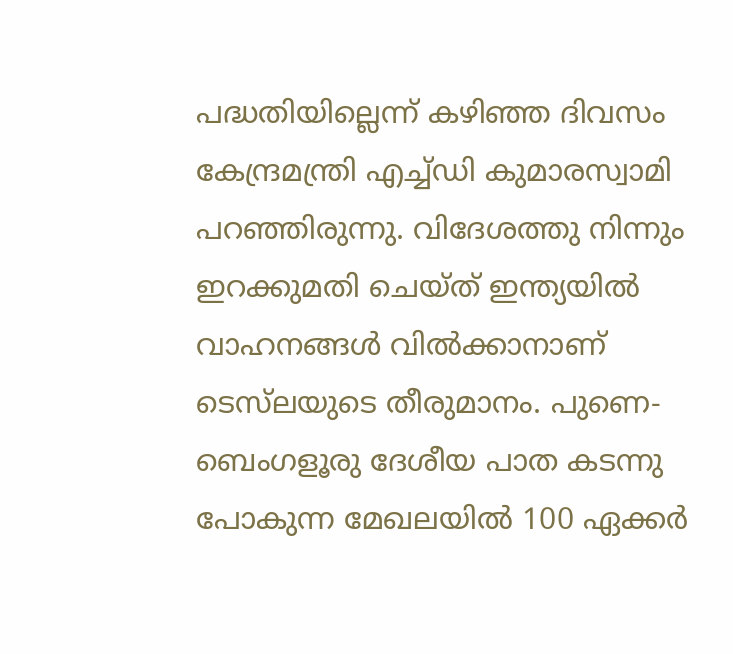പദ്ധതിയില്ലെന്ന് കഴിഞ്ഞ ദിവസം കേന്ദ്രമന്ത്രി എച്ച്ഡി കുമാരസ്വാമി പറഞ്ഞിരുന്നു. വിദേശത്തു നിന്നും ഇറക്കുമതി ചെയ്ത് ഇന്ത്യയിൽ വാഹനങ്ങള്‍ വിൽക്കാനാണ് ടെസ്‌ലയുടെ തീരുമാനം. പുണെ-ബെംഗളൂരു ദേശീയ പാത കടന്നു പോകുന്ന മേഖലയിൽ 100 ഏക്കർ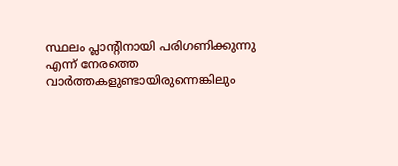സ്ഥലം പ്ലാന്റിനായി പരിഗണിക്കുന്നു എന്ന് നേരത്തെ വാർത്തകളുണ്ടായിരുന്നെങ്കിലും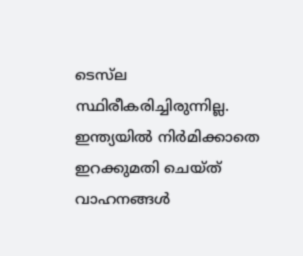ടെസ്‌ല സ്ഥിരീകരിച്ചിരുന്നില്ല. ഇന്ത്യയിൽ നിർമിക്കാതെ ഇറക്കുമതി ചെയ്ത് വാഹനങ്ങൾ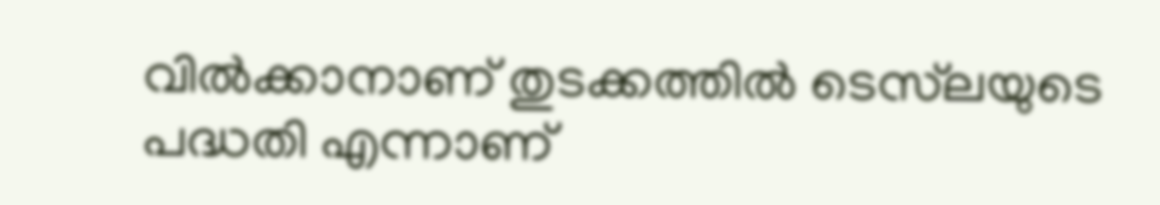വിൽക്കാനാണ് തുടക്കത്തിൽ ടെസ്‌ലയുടെ പദ്ധതി എന്നാണ്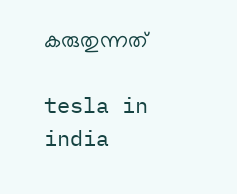കരുതുന്നത്

tesla in india